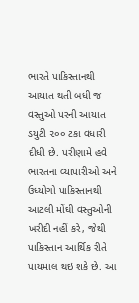ભારતે પાકિસ્તાનથી આયાત થતી બધી જ વસ્તુઓ પરની આયાત ડયુટી ૨૦૦ ટકા વધારી દીધી છે. પરીણામે હવે ભારતના વ્યાપારીઓ અને ઉધ્યોગો પાકિસ્તાનથી આટલી મોંઘી વસ્તુઓની ખરીદી નહીં કરે, જેથી પાકિસ્તાન આર્થિક રીતે પાયમાલ થઇ શકે છે. આ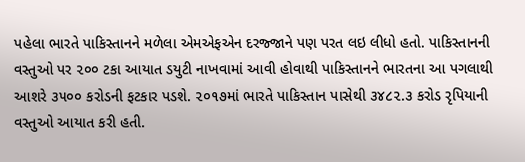પહેલા ભારતે પાકિસ્તાનને મળેલા એમએફએન દરજ્જાને પણ પરત લઇ લીધો હતો. પાકિસ્તાનની વસ્તુઓ પર ૨૦૦ ટકા આયાત ડયુટી નાખવામાં આવી હોવાથી પાકિસ્તાનને ભારતના આ પગલાથી આશરે ૩૫૦૦ કરોડની ફટકાર પડશે. ૨૦૧૭માં ભારતે પાકિસ્તાન પાસેથી ૩૪૮૨.૩ કરોડ રૃપિયાની વસ્તુઓ આયાત કરી હતી.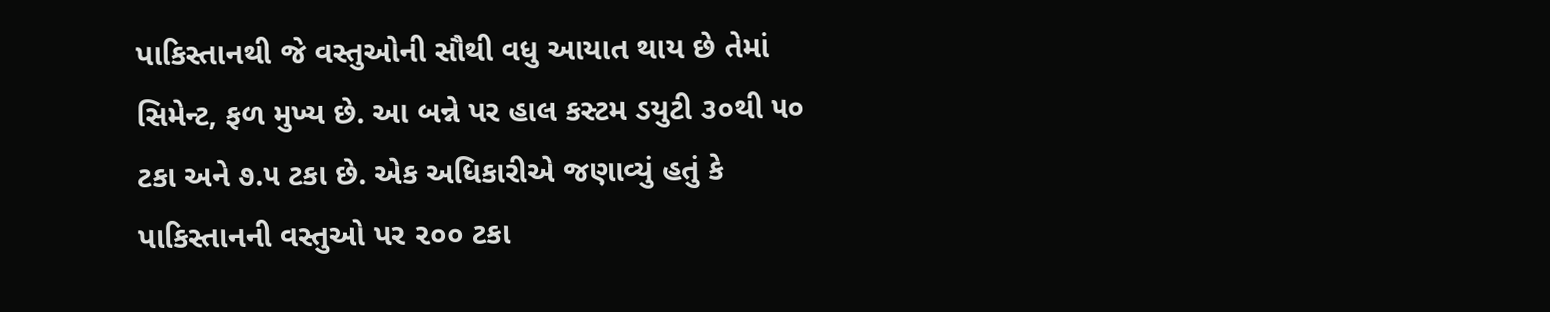પાકિસ્તાનથી જે વસ્તુઓની સૌથી વધુ આયાત થાય છે તેમાં સિમેન્ટ, ફળ મુખ્ય છે. આ બન્ને પર હાલ કસ્ટમ ડયુટી ૩૦થી ૫૦ ટકા અને ૭.૫ ટકા છે. એક અધિકારીએ જણાવ્યું હતું કે પાકિસ્તાનની વસ્તુઓ પર ૨૦૦ ટકા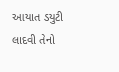આયાત ડયુટી લાદવી તેનો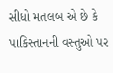સીધો મતલબ એ છે કે પાકિસ્તાનની વસ્તુઓ પર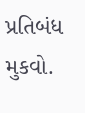પ્રતિબંધ મુકવો.